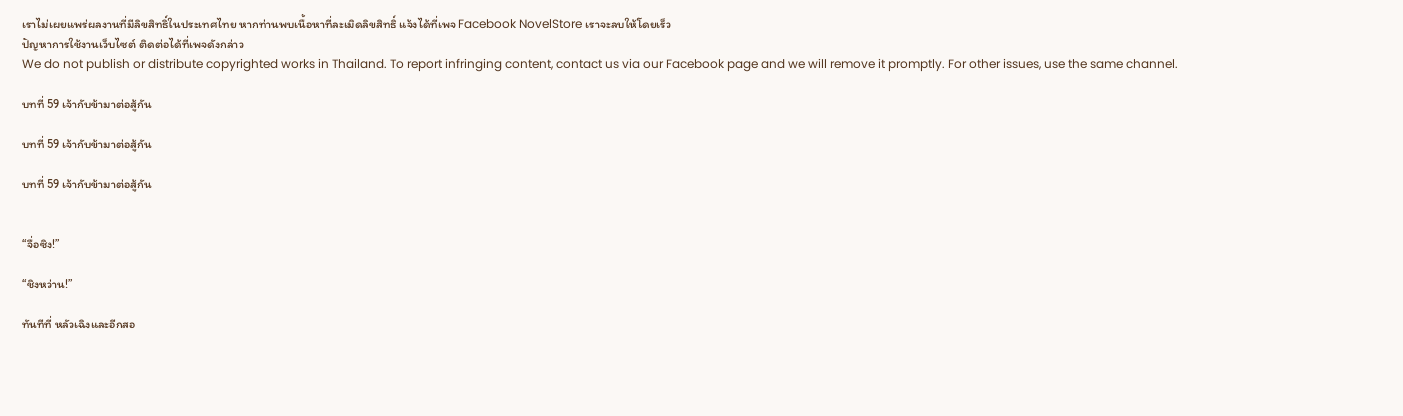เราไม่เผยแพร่ผลงานที่มีลิขสิทธิ์ในประเทศไทย หากท่านพบเนื้อหาที่ละเมิดลิขสิทธิ์ แจ้งได้ที่เพจ Facebook NovelStore เราจะลบให้โดยเร็ว
ปัญหาการใช้งานเว็บไซต์ ติดต่อได้ที่เพจดังกล่าว
We do not publish or distribute copyrighted works in Thailand. To report infringing content, contact us via our Facebook page and we will remove it promptly. For other issues, use the same channel.

บทที่ 59 เจ้ากับข้ามาต่อสู้กัน

บทที่ 59 เจ้ากับข้ามาต่อสู้กัน

บทที่ 59 เจ้ากับข้ามาต่อสู้กัน


“จื่อซิง!”

“ชิงหว่าน!”

ทันทีที่ หลัวเฉิงและอีกสอ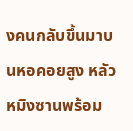งคนกลับขึ้นมาบนหอคอยสูง หลัวหมิงซานพร้อม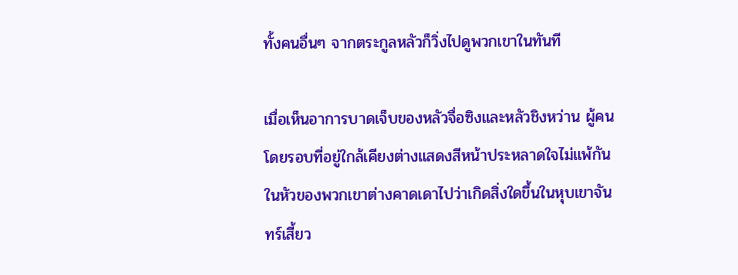ทั้งคนอื่นๆ จากตระกูลหลัวก็วิ่งไปดูพวกเขาในทันที

เมื่อเห็นอาการบาดเจ็บของหลัวจื่อซิงและหลัวชิงหว่าน ผู้คนโดยรอบที่อยู่ใกล้เคียงต่างแสดงสีหน้าประหลาดใจไม่แพ้กัน ในหัวของพวกเขาต่างคาดเดาไปว่าเกิดสิ่งใดขึ้นในหุบเขาจันทร์เสี้ยว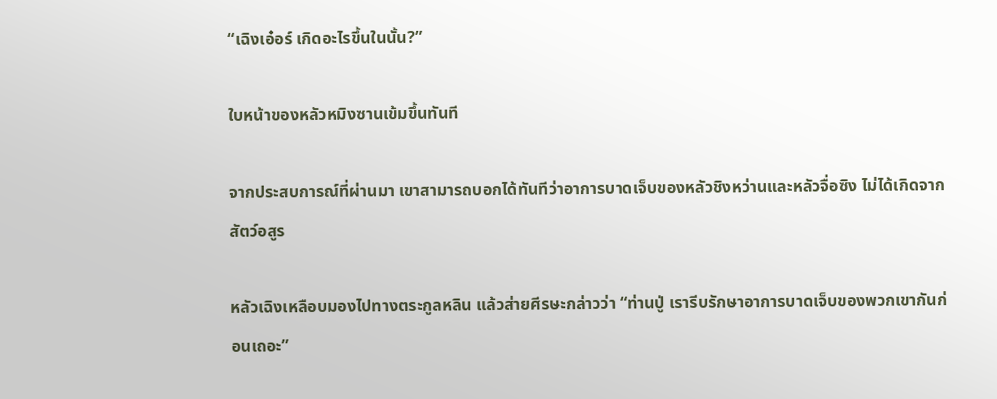“เฉิงเอ๋อร์ เกิดอะไรขึ้นในนั้น?”

ใบหน้าของหลัวหมิงซานเข้มขึ้นทันที

จากประสบการณ์ที่ผ่านมา เขาสามารถบอกได้ทันทีว่าอาการบาดเจ็บของหลัวชิงหว่านและหลัวจื่อซิง ไม่ได้เกิดจากสัตว์อสูร

หลัวเฉิงเหลือบมองไปทางตระกูลหลิน แล้วส่ายศีรษะกล่าวว่า “ท่านปู่ เรารีบรักษาอาการบาดเจ็บของพวกเขากันก่อนเถอะ”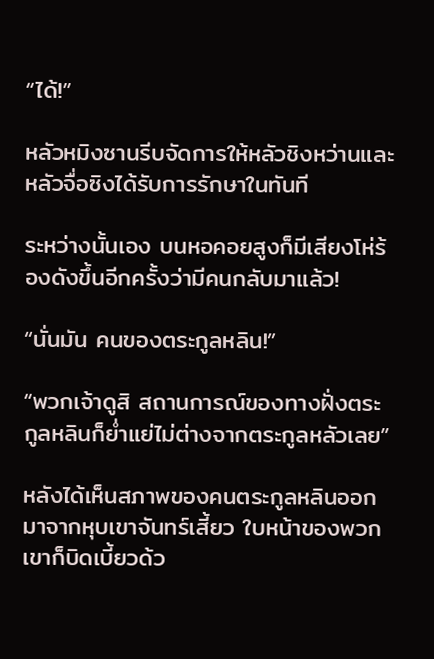“ได้!”

หลัวหมิงซานรีบจัดการให้หลัวชิงหว่านและหลัวจื่อซิงได้รับการรักษาในทันที

ระหว่างนั้นเอง บนหอคอยสูงก็มีเสียงโห่ร้องดังขึ้นอีกครั้งว่ามีคนกลับมาแล้ว!

“นั่นมัน คนของตระกูลหลิน!”

“พวกเจ้าดูสิ สถานการณ์ของทางฝั่งตระกูลหลินก็ย่ำแย่ไม่ต่างจากตระกูลหลัวเลย”

หลังได้เห็นสภาพของคนตระกูลหลินออกมาจากหุบเขาจันทร์เสี้ยว ใบหน้าของพวกเขาก็บิดเบี้ยวด้ว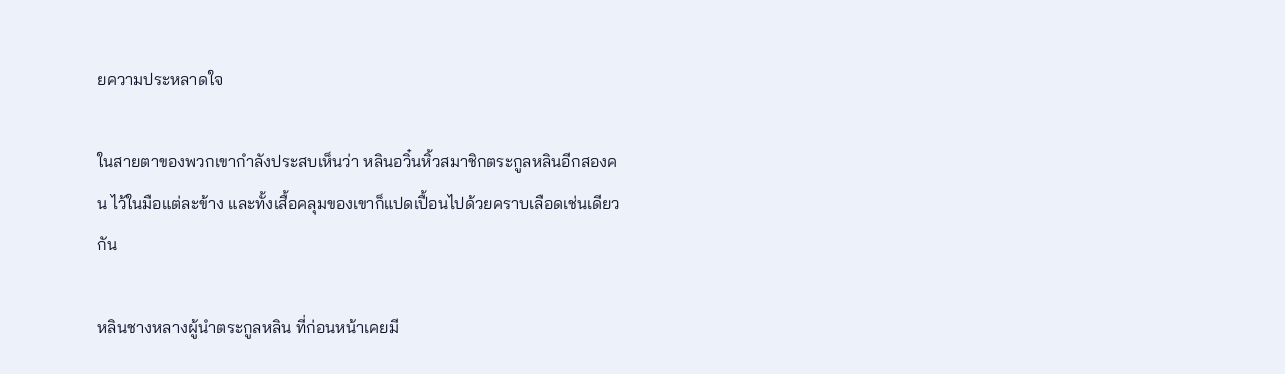ยความประหลาดใจ

ในสายตาของพวกเขากำลังประสบเห็นว่า หลินอวิ๋นหิ้วสมาชิกตระกูลหลินอีกสองคน ไว้ในมือแต่ละข้าง และทั้งเสื้อคลุมของเขาก็แปดเปื้อนไปด้วยคราบเลือดเช่นเดียวกัน

หลินชางหลางผู้นำตระกูลหลิน ที่ก่อนหน้าเคยมี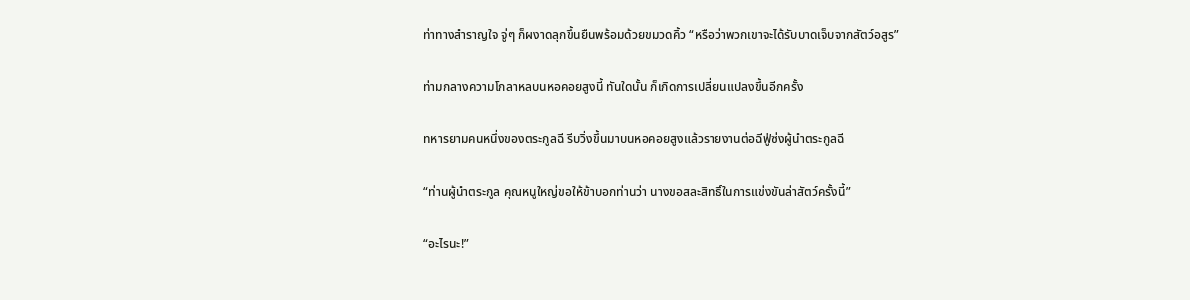ท่าทางสำราญใจ จู่ๆ ก็ผงาดลุกขึ้นยืนพร้อมด้วยขมวดคิ้ว “หรือว่าพวกเขาจะได้รับบาดเจ็บจากสัตว์อสูร”

ท่ามกลางความโกลาหลบนหอคอยสูงนี้ ทันใดนั้น ก็เกิดการเปลี่ยนแปลงขึ้นอีกครั้ง

ทหารยามคนหนึ่งของตระกูลฉี รีบวิ่งขึ้นมาบนหอคอยสูงแล้วรายงานต่อฉีฟู่ซ่งผู้นำตระกูลฉี

“ท่านผู้นำตระกูล คุณหนูใหญ่ขอให้ข้าบอกท่านว่า นางขอสละสิทธิ์ในการแข่งขันล่าสัตว์ครั้งนี้”

“อะไรนะ!”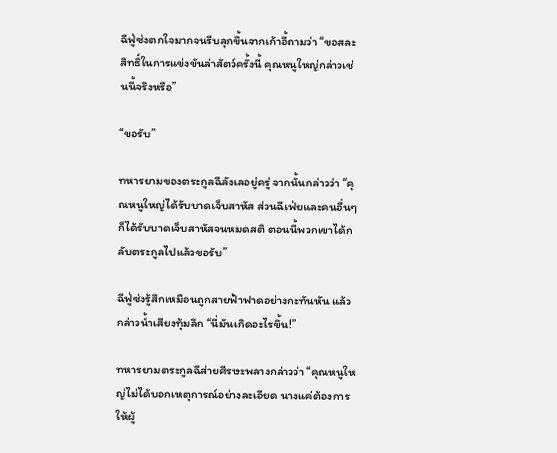ฉีฟู่ซ่งตกใจมากจนรีบลุกขึ้นจากเก้าอี้ถามว่า “ขอสละสิทธิ์ในการแข่งขันล่าสัตว์ครั้งนี้ คุณหนูใหญ่กล่าวเช่นนี้จริงหรือ”

“ขอรับ”

ทหารยามของตระกูลฉีลังเลอยู่ครู่ จากนั้นกล่าวว่า “คุณหนูใหญ่ได้รับบาดเจ็บสาหัส ส่วนฉีเฟ่ยและคนอื่นๆ ก็ได้รับบาดเจ็บสาหัสจนหมดสติ ตอนนี้พวกเขาได้กลับตระกูลไปแล้วขอรับ”

ฉีฟู่ซ่งรู้สึกเหมือนถูกสายฟ้าฟาดอย่างกะทันหัน แล้วกล่าวน้ำเสียงทุ้มลึก “นี่มันเกิดอะไรขึ้น!”

ทหารยามตระกูลฉีส่ายศีรษะพลางกล่าวว่า “คุณหนูใหญ่ไม่ได้บอกเหตุการณ์อย่างละเอียด นางแค่ต้องการให้ผู้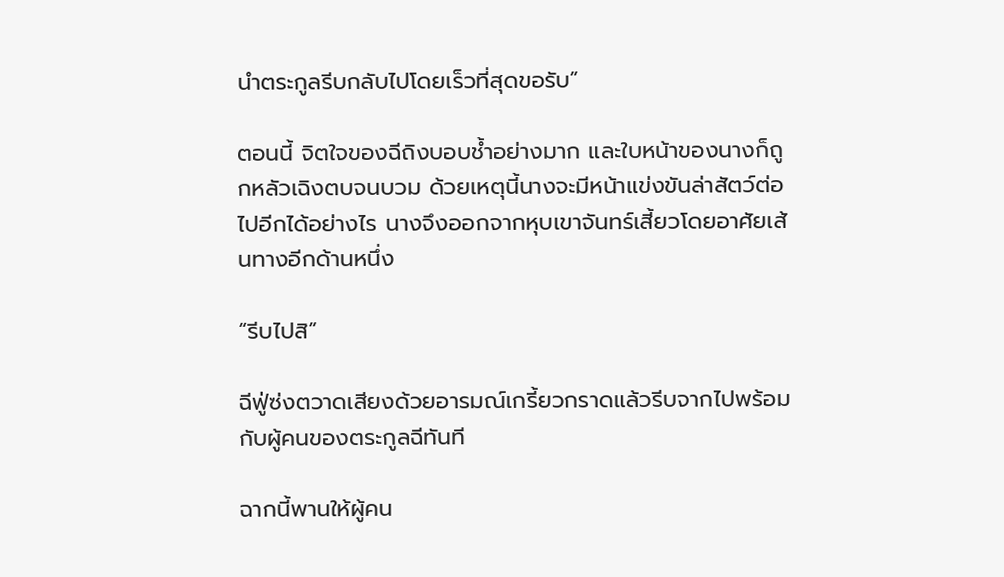นำตระกูลรีบกลับไปโดยเร็วที่สุดขอรับ”

ตอนนี้ จิตใจของฉีถิงบอบช้ำอย่างมาก และใบหน้าของนางก็ถูกหลัวเฉิงตบจนบวม ด้วยเหตุนี้นางจะมีหน้าแข่งขันล่าสัตว์ต่อไปอีกได้อย่างไร นางจึงออกจากหุบเขาจันทร์เสี้ยวโดยอาศัยเส้นทางอีกด้านหนึ่ง

“รีบไปสิ”

ฉีฟู่ซ่งตวาดเสียงด้วยอารมณ์เกรี้ยวกราดแล้วรีบจากไปพร้อมกับผู้คนของตระกูลฉีทันที

ฉากนี้พานให้ผู้คน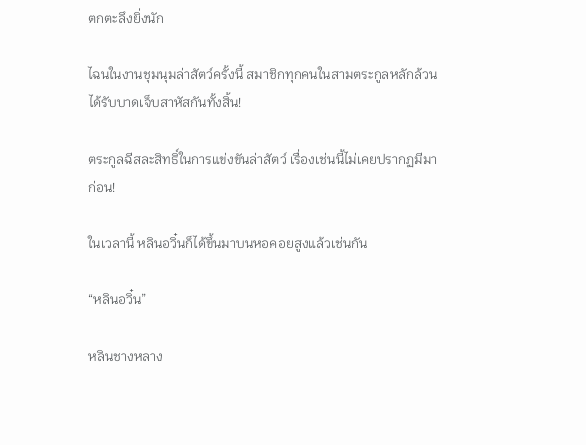ตกตะลึงยิ่งนัก

ไฉนในงานชุมนุมล่าสัตว์ครั้งนี้ สมาชิกทุกคนในสามตระกูลหลักล้วนได้รับบาดเจ็บสาหัสกันทั้งสิ้น!

ตระกูลฉีสละสิทธิ์ในการแข่งขันล่าสัตว์ เรื่องเช่นนี้ไม่เคยปรากฏมีมาก่อน!

ในเวลานี้ หลินอวิ๋นก็ได้ขึ้นมาบนหอคอยสูงแล้วเช่นกัน

“หลินอวิ๋น”

หลินชางหลาง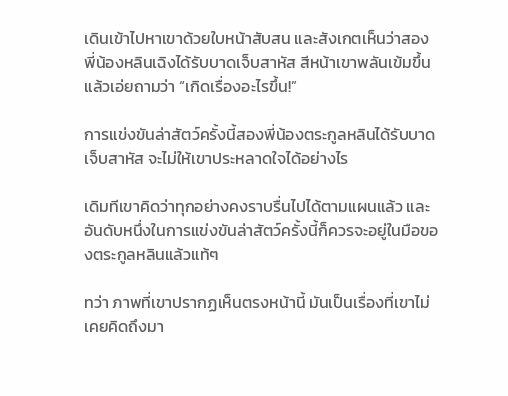เดินเข้าไปหาเขาด้วยใบหน้าสับสน และสังเกตเห็นว่าสองพี่น้องหลินเฉิงได้รับบาดเจ็บสาหัส สีหน้าเขาพลันเข้มขึ้นแล้วเอ่ยถามว่า “เกิดเรื่องอะไรขึ้น!”

การแข่งขันล่าสัตว์ครั้งนี้สองพี่น้องตระกูลหลินได้รับบาดเจ็บสาหัส จะไม่ให้เขาประหลาดใจได้อย่างไร

เดิมทีเขาคิดว่าทุกอย่างคงราบรื่นไปได้ตามแผนแล้ว และอันดับหนึ่งในการแข่งขันล่าสัตว์ครั้งนี้ก็ควรจะอยู่ในมือของตระกูลหลินแล้วแท้ๆ

ทว่า ภาพที่เขาปรากฏเห็นตรงหน้านี้ มันเป็นเรื่องที่เขาไม่เคยคิดถึงมา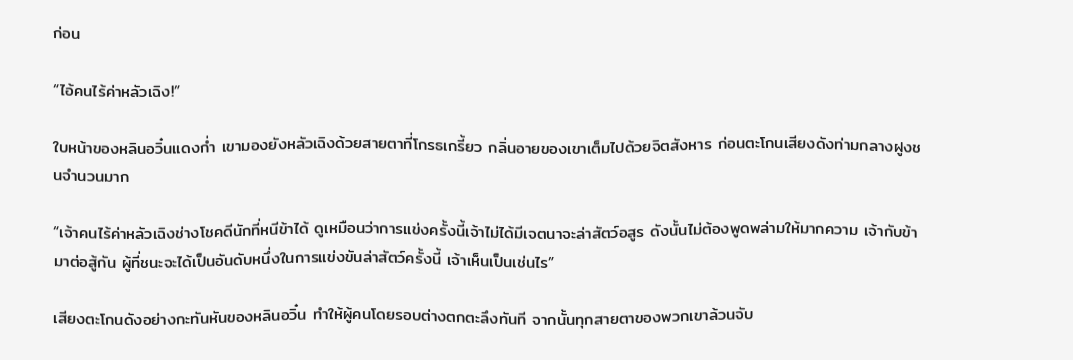ก่อน

“ไอ้คนไร้ค่าหลัวเฉิง!”

ใบหน้าของหลินอวิ๋นแดงก่ำ เขามองยังหลัวเฉิงด้วยสายตาที่โกรธเกรี้ยว กลิ่นอายของเขาเต็มไปด้วยจิตสังหาร ก่อนตะโกนเสียงดังท่ามกลางฝูงชนจำนวนมาก

“เจ้าคนไร้ค่าหลัวเฉิงช่างโชคดีนักที่หนีข้าได้ ดูเหมือนว่าการแข่งครั้งนี้เจ้าไม่ได้มีเจตนาจะล่าสัตว์อสูร ดังนั้นไม่ต้องพูดพล่ามให้มากความ เจ้ากับข้ามาต่อสู้กัน ผู้ที่ชนะจะได้เป็นอันดับหนึ่งในการแข่งขันล่าสัตว์ครั้งนี้ เจ้าเห็นเป็นเช่นไร”

เสียงตะโกนดังอย่างกะทันหันของหลินอวิ๋น ทำให้ผู้คนโดยรอบต่างตกตะลึงทันที จากนั้นทุกสายตาของพวกเขาล้วนจับ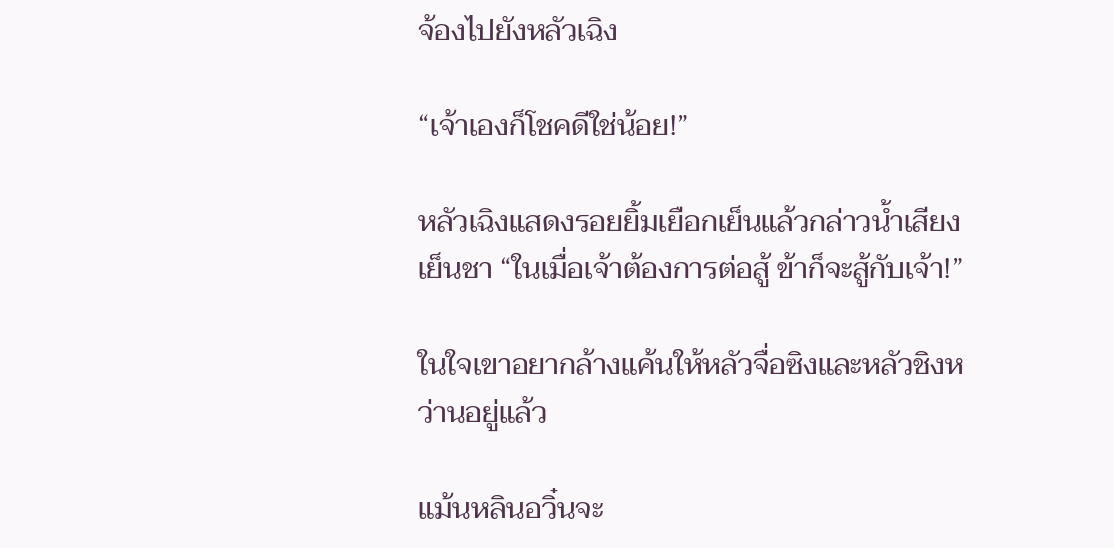จ้องไปยังหลัวเฉิง

“เจ้าเองก็โชคดีใช่น้อย!”

หลัวเฉิงแสดงรอยยิ้มเยือกเย็นแล้วกล่าวน้ำเสียงเย็นชา “ในเมื่อเจ้าต้องการต่อสู้ ข้าก็จะสู้กับเจ้า!”

ในใจเขาอยากล้างแค้นให้หลัวจื่อซิงและหลัวชิงหว่านอยู่แล้ว

แม้นหลินอวิ๋นจะ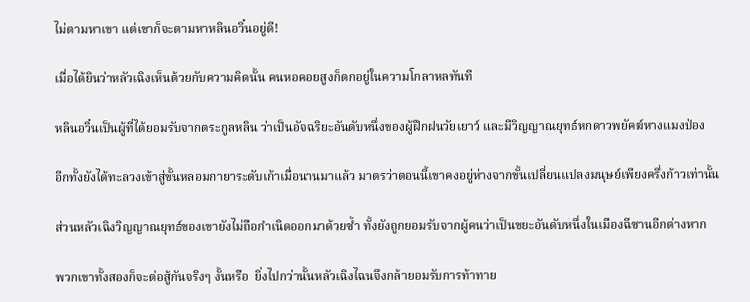ไม่ตามหาเขา แต่เขาก็จะตามหาหลินอวิ๋นอยู่ดี!

เมื่อได้ยินว่าหลัวเฉิงเห็นด้วยกับความคิดนั้น คนหอคอยสูงก็ตกอยู่ในความโกลาหลทันที

หลินอวิ๋นเป็นผู้ที่ได้ยอมรับจากตระกูลหลิน ว่าเป็นอัจฉริยะอันดับหนึ่งของผู้ฝึกฝนวัยเยาว์ และมีวิญญาณยุทธ์หกดาวพยัคฆ์หางแมงป่อง

อีกทั้งยังได้ทะลวงเข้าสู่ขั้นหลอมกายาระดับเก้าเมื่อนานมาแล้ว มาตรว่าตอนนี้เขาคงอยู่ห่างจากขั้นเปลี่ยนแปลงมนุษย์เพียงครึ่งก้าวเท่านั้น

ส่วนหลัวเฉิงวิญญาณยุทธ์ของเขายังไม่ถือกำเนิดออกมาด้วยซ้ำ ทั้งยังถูกยอมรับจากผู้คนว่าเป็นขยะอันดับหนึ่งในเมืองฉีซานอีกต่างหาก

พวกเขาทั้งสองก็จะต่อสู้กันจริงๆ งั้นหรือ  ยิ่งไปกว่านั้นหลัวเฉิงไฉนจึงกล้ายอมรับการท้าทาย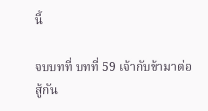นี้

จบบทที่ บทที่ 59 เจ้ากับข้ามาต่อสู้กัน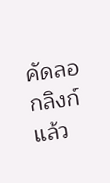คัดลอกลิงก์แล้ว